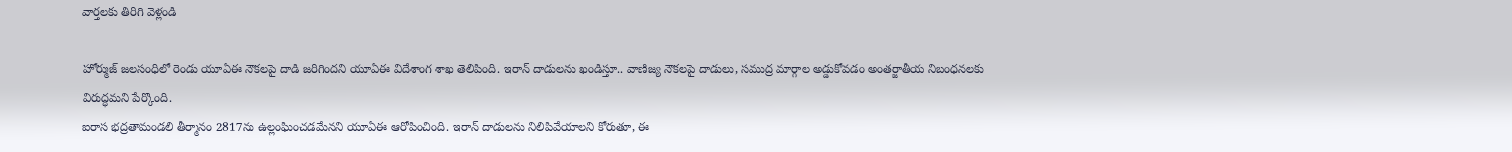వార్తలకు తిరిగి వెళ్లండి

హోర్ముజ్ జలసంధిలో రెండు యూఏఈ నౌకలపై దాడి జరిగిందని యూఏఈ విదేశాంగ శాఖ తెలిపింది. ఇరాన్ దాడులను ఖండిస్తూ.. వాణిజ్య నౌకలపై దాడులు, సముద్ర మార్గాల అడ్డుకోవడం అంతర్జాతీయ నిబంధనలకు విరుద్ధమని పేర్కొంది.
ఐరాస భద్రతామండలి తీర్మానం 2817ను ఉల్లంఘించడమేనని యూఏఈ ఆరోపించింది. ఇరాన్ దాడులను నిలిపివేయాలని కోరుతూ, ఈ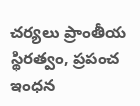చర్యలు ప్రాంతీయ స్థిరత్వం, ప్రపంచ ఇంధన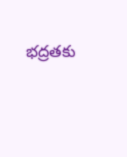భద్రతకు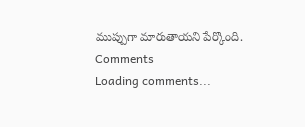ముప్పుగా మారుతాయని పేర్కొంది.
Comments
Loading comments...